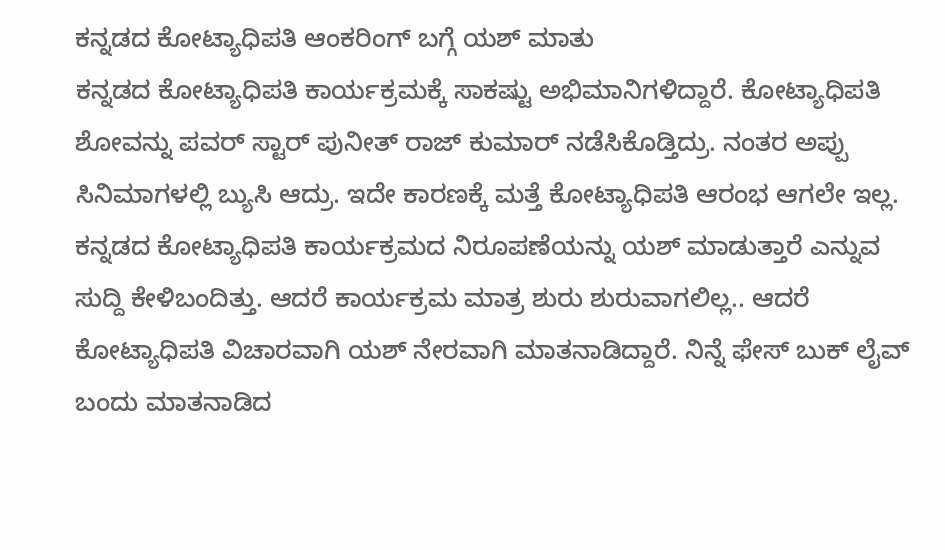ಕನ್ನಡದ ಕೋಟ್ಯಾಧಿಪತಿ ಆಂಕರಿಂಗ್ ಬಗ್ಗೆ ಯಶ್ ಮಾತು
ಕನ್ನಡದ ಕೋಟ್ಯಾಧಿಪತಿ ಕಾರ್ಯಕ್ರಮಕ್ಕೆ ಸಾಕಷ್ಟು ಅಭಿಮಾನಿಗಳಿದ್ದಾರೆ. ಕೋಟ್ಯಾಧಿಪತಿ ಶೋವನ್ನು ಪವರ್ ಸ್ಟಾರ್ ಪುನೀತ್ ರಾಜ್ ಕುಮಾರ್ ನಡೆಸಿಕೊಡ್ತಿದ್ರು. ನಂತರ ಅಪ್ಪು ಸಿನಿಮಾಗಳಲ್ಲಿ ಬ್ಯುಸಿ ಆದ್ರು. ಇದೇ ಕಾರಣಕ್ಕೆ ಮತ್ತೆ ಕೋಟ್ಯಾಧಿಪತಿ ಆರಂಭ ಆಗಲೇ ಇಲ್ಲ.
ಕನ್ನಡದ ಕೋಟ್ಯಾಧಿಪತಿ ಕಾರ್ಯಕ್ರಮದ ನಿರೂಪಣೆಯನ್ನು ಯಶ್ ಮಾಡುತ್ತಾರೆ ಎನ್ನುವ ಸುದ್ದಿ ಕೇಳಿಬಂದಿತ್ತು. ಆದರೆ ಕಾರ್ಯಕ್ರಮ ಮಾತ್ರ ಶುರು ಶುರುವಾಗಲಿಲ್ಲ.. ಆದರೆ ಕೋಟ್ಯಾಧಿಪತಿ ವಿಚಾರವಾಗಿ ಯಶ್ ನೇರವಾಗಿ ಮಾತನಾಡಿದ್ದಾರೆ. ನಿನ್ನೆ ಫೇಸ್ ಬುಕ್ ಲೈವ್ ಬಂದು ಮಾತನಾಡಿದ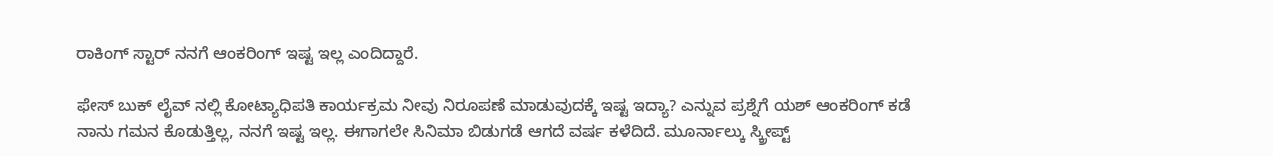ರಾಕಿಂಗ್ ಸ್ಟಾರ್ ನನಗೆ ಆಂಕರಿಂಗ್ ಇಷ್ಟ ಇಲ್ಲ ಎಂದಿದ್ದಾರೆ.

ಫೇಸ್ ಬುಕ್ ಲೈವ್ ನಲ್ಲಿ ಕೋಟ್ಯಾಧಿಪತಿ ಕಾರ್ಯಕ್ರಮ ನೀವು ನಿರೂಪಣೆ ಮಾಡುವುದಕ್ಕೆ ಇಷ್ಟ ಇದ್ಯಾ? ಎನ್ನುವ ಪ್ರಶ್ನೆಗೆ ಯಶ್ ಆಂಕರಿಂಗ್ ಕಡೆ ನಾನು ಗಮನ ಕೊಡುತ್ತಿಲ್ಲ, ನನಗೆ ಇಷ್ಟ ಇಲ್ಲ. ಈಗಾಗಲೇ ಸಿನಿಮಾ ಬಿಡುಗಡೆ ಆಗದೆ ವರ್ಷ ಕಳೆದಿದೆ. ಮೂರ್ನಾಲ್ಕು ಸ್ಕ್ರೀಪ್ಟ್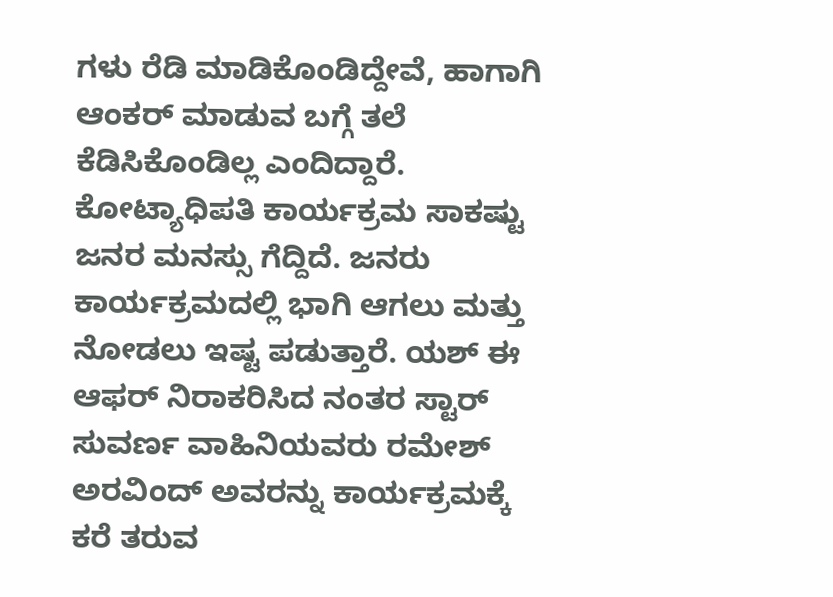ಗಳು ರೆಡಿ ಮಾಡಿಕೊಂಡಿದ್ದೇವೆ, ಹಾಗಾಗಿ ಆಂಕರ್ ಮಾಡುವ ಬಗ್ಗೆ ತಲೆ ಕೆಡಿಸಿಕೊಂಡಿಲ್ಲ ಎಂದಿದ್ದಾರೆ.
ಕೋಟ್ಯಾಧಿಪತಿ ಕಾರ್ಯಕ್ರಮ ಸಾಕಷ್ಟು ಜನರ ಮನಸ್ಸು ಗೆದ್ದಿದೆ. ಜನರು ಕಾರ್ಯಕ್ರಮದಲ್ಲಿ ಭಾಗಿ ಆಗಲು ಮತ್ತು ನೋಡಲು ಇಷ್ಟ ಪಡುತ್ತಾರೆ. ಯಶ್ ಈ ಆಫರ್ ನಿರಾಕರಿಸಿದ ನಂತರ ಸ್ಟಾರ್ ಸುವರ್ಣ ವಾಹಿನಿಯವರು ರಮೇಶ್ ಅರವಿಂದ್ ಅವರನ್ನು ಕಾರ್ಯಕ್ರಮಕ್ಕೆ ಕರೆ ತರುವ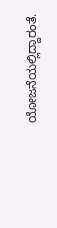ಯೋಜನೆಯಲ್ಲಿದ್ದಾರಂತೆ.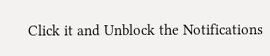Click it and Unblock the Notifications